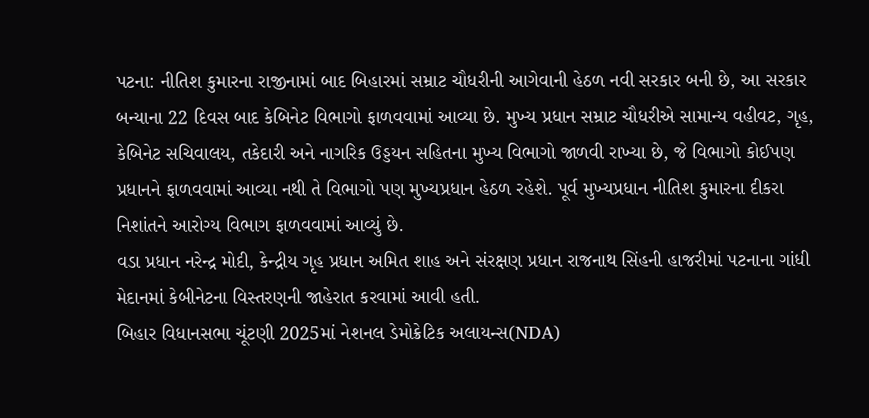પટના: નીતિશ કુમારના રાજીનામાં બાદ બિહારમાં સમ્રાટ ચૌધરીની આગેવાની હેઠળ નવી સરકાર બની છે, આ સરકાર બન્યાના 22 દિવસ બાદ કેબિનેટ વિભાગો ફાળવવામાં આવ્યા છે. મુખ્ય પ્રધાન સમ્રાટ ચૌધરીએ સામાન્ય વહીવટ, ગૃહ, કેબિનેટ સચિવાલય, તકેદારી અને નાગરિક ઉડ્ડયન સહિતના મુખ્ય વિભાગો જાળવી રાખ્યા છે, જે વિભાગો કોઈપણ પ્રધાનને ફાળવવામાં આવ્યા નથી તે વિભાગો પણ મુખ્યપ્રધાન હેઠળ રહેશે. પૂર્વ મુખ્યપ્રધાન નીતિશ કુમારના દીકરા નિશાંતને આરોગ્ય વિભાગ ફાળવવામાં આવ્યું છે.
વડા પ્રધાન નરેન્દ્ર મોદી, કેન્દ્રીય ગૃહ પ્રધાન અમિત શાહ અને સંરક્ષણ પ્રધાન રાજનાથ સિંહની હાજરીમાં પટનાના ગાંધી મેદાનમાં કેબીનેટના વિસ્તરણની જાહેરાત કરવામાં આવી હતી.
બિહાર વિધાનસભા ચૂંટણી 2025માં નેશનલ ડેમોક્રેટિક અલાયન્સ(NDA)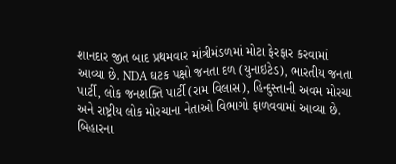શાનદાર જીત બાદ પ્રથમવાર માંત્રીમંડળમાં મોટા ફેરફાર કરવામાં આવ્યા છે. NDA ઘટક પક્ષો જનતા દળ (યુનાઇટેડ), ભારતીય જનતા પાર્ટી, લોક જનશક્તિ પાર્ટી (રામ વિલાસ), હિન્દુસ્તાની અવમ મોરચા અને રાષ્ટ્રીય લોક મોરચાના નેતાઓ વિભાગો ફાળવવામાં આવ્યા છે.
બિહારના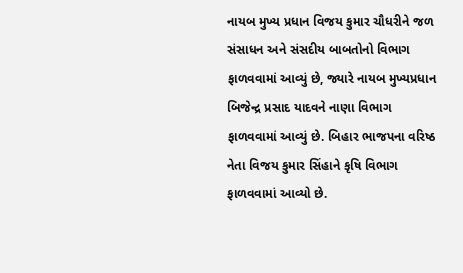નાયબ મુખ્ય પ્રધાન વિજય કુમાર ચૌધરીને જળ સંસાધન અને સંસદીય બાબતોનો વિભાગ ફાળવવામાં આવ્યું છે, જ્યારે નાયબ મુખ્યપ્રધાન બિજેન્દ્ર પ્રસાદ યાદવને નાણા વિભાગ ફાળવવામાં આવ્યું છે. બિહાર ભાજપના વરિષ્ઠ નેતા વિજય કુમાર સિંહાને કૃષિ વિભાગ ફાળવવામાં આવ્યો છે.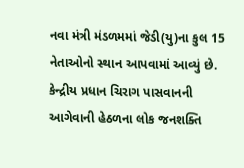નવા મંત્રી મંડળમમાં જેડી(યુ)ના કુલ 15 નેતાઓનો સ્થાન આપવામાં આવ્યું છે. કેન્દ્રીય પ્રધાન ચિરાગ પાસવાનની આગેવાની હેઠળના લોક જનશક્તિ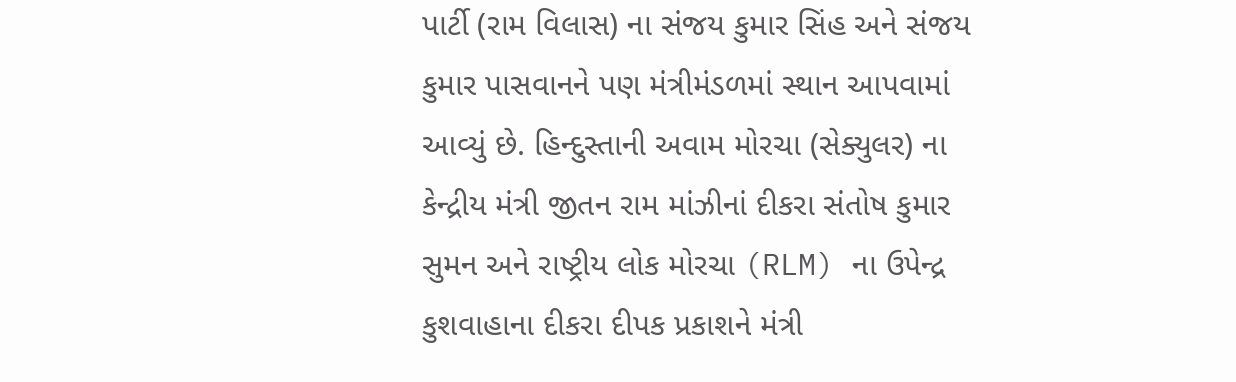પાર્ટી (રામ વિલાસ) ના સંજય કુમાર સિંહ અને સંજય કુમાર પાસવાનને પણ મંત્રીમંડળમાં સ્થાન આપવામાં આવ્યું છે. હિન્દુસ્તાની અવામ મોરચા (સેક્યુલર) ના કેન્દ્રીય મંત્રી જીતન રામ માંઝીનાં દીકરા સંતોષ કુમાર સુમન અને રાષ્ટ્રીય લોક મોરચા (RLM) ના ઉપેન્દ્ર કુશવાહાના દીકરા દીપક પ્રકાશને મંત્રી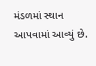મંડળમાં સ્થાન આપવામાં આવ્યું છે.